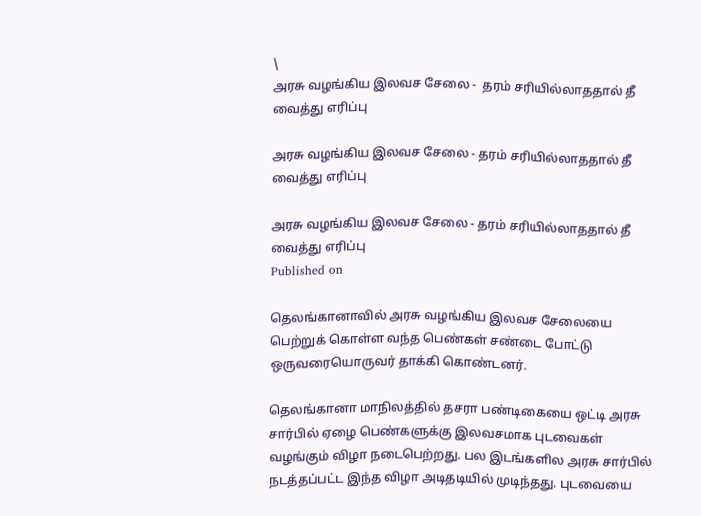\
அரசு வழங்கிய இலவச சேலை -  தரம் சரியில்லாததால் தீ வைத்து எரிப்பு

அரசு வழங்கிய இலவச சேலை - தரம் சரியில்லாததால் தீ வைத்து எரிப்பு

அரசு வழங்கிய இலவச சேலை - தரம் சரியில்லாததால் தீ வைத்து எரிப்பு
Published on

தெலங்கானாவில் அரசு வழங்கிய இலவச சேலையை பெற்றுக் கொள்ள வந்த பெண்கள் சண்டை போட்டு ஒருவரையொருவர் தாக்கி கொண்டனர்.

தெலங்கானா மாநிலத்தில் தசரா பண்டிகையை ஒட்டி அரசு சார்பில் ஏழை பெண்களுக்கு இலவசமாக புடவைகள் வழங்கும் விழா நடைபெற்றது. பல இடங்களில அரசு சார்பில் நடத்தப்பட்ட இந்த விழா அடிதடியில் முடிந்தது. புடவையை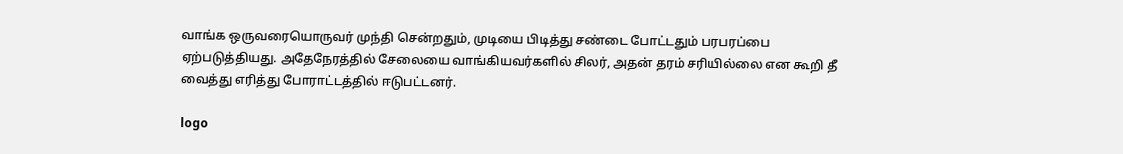வாங்க ஒருவரையொருவர் முந்தி சென்றதும், முடியை பிடித்து சண்டை போட்டதும் பரபரப்பை ஏற்படுத்தியது. அதேநேரத்தில் சேலையை வாங்கியவர்களில் சிலர், அதன் தரம் சரியில்லை என கூறி தீ வைத்து எரித்து போராட்டத்தில் ஈடுபட்டனர்.

logo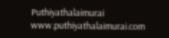Puthiyathalaimurai
www.puthiyathalaimurai.com